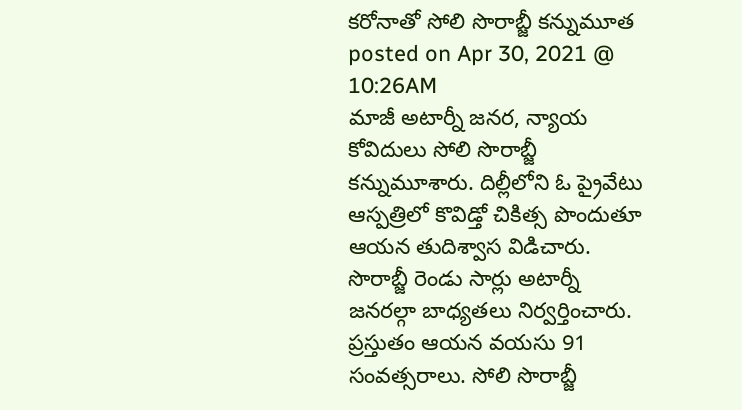కరోనాతో సోలి సొరాబ్జీ కన్నుమూత
posted on Apr 30, 2021 @ 10:26AM
మాజీ అటార్నీ జనర, న్యాయ కోవిదులు సోలి సొరాబ్జీ కన్నుమూశారు. దిల్లీలోని ఓ ప్రైవేటు ఆస్పత్రిలో కొవిడ్తో చికిత్స పొందుతూ ఆయన తుదిశ్వాస విడిచారు. సొరాబ్జీ రెండు సార్లు అటార్నీ జనరల్గా బాధ్యతలు నిర్వర్తించారు. ప్రస్తుతం ఆయన వయసు 91 సంవత్సరాలు. సోలి సొరాబ్జీ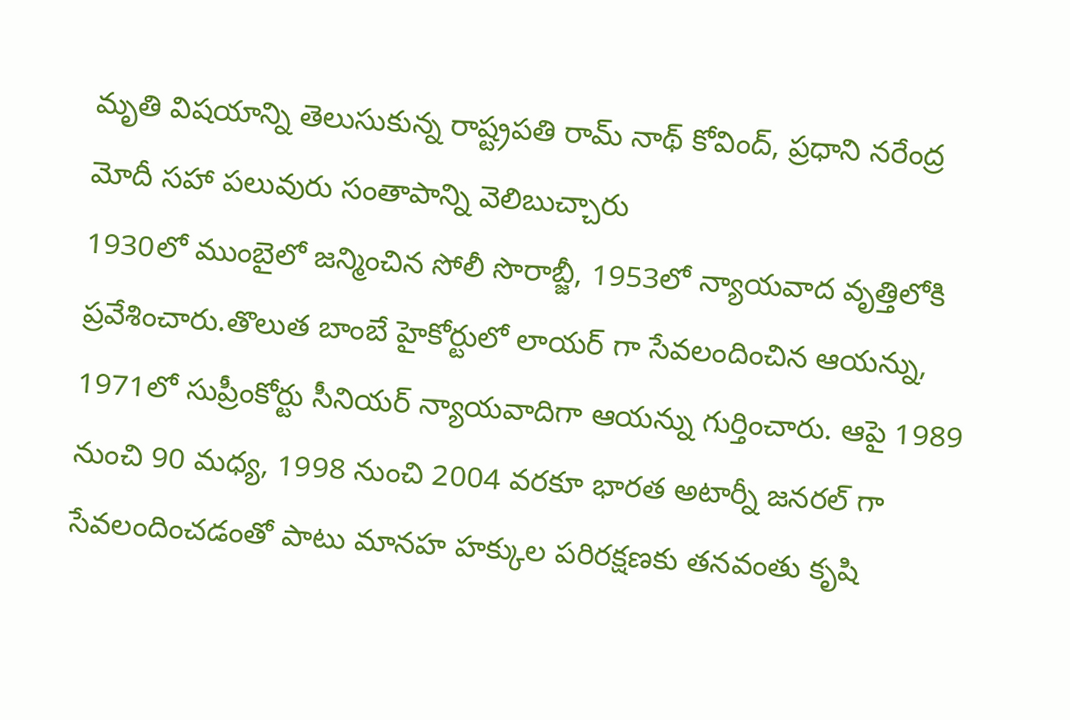మృతి విషయాన్ని తెలుసుకున్న రాష్ట్రపతి రామ్ నాథ్ కోవింద్, ప్రధాని నరేంద్ర మోదీ సహా పలువురు సంతాపాన్ని వెలిబుచ్చారు
1930లో ముంబైలో జన్మించిన సోలీ సొరాబ్జీ, 1953లో న్యాయవాద వృత్తిలోకి ప్రవేశించారు.తొలుత బాంబే హైకోర్టులో లాయర్ గా సేవలందించిన ఆయన్ను, 1971లో సుప్రీంకోర్టు సీనియర్ న్యాయవాదిగా ఆయన్ను గుర్తించారు. ఆపై 1989 నుంచి 90 మధ్య, 1998 నుంచి 2004 వరకూ భారత అటార్నీ జనరల్ గా సేవలందించడంతో పాటు మానహ హక్కుల పరిరక్షణకు తనవంతు కృషి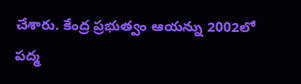చేశారు. కేంద్ర ప్రభుత్వం ఆయన్ను 2002లో పద్మ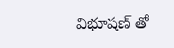విభూషణ్ తో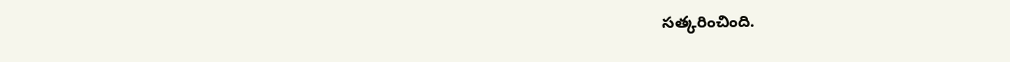సత్కరించింది.